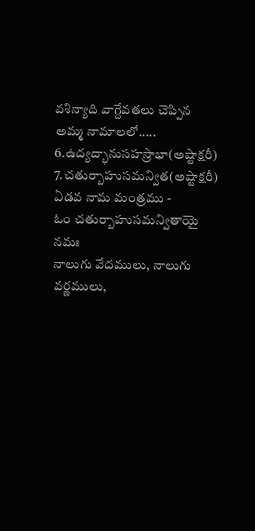వశిన్యాది వాగ్దేవతలు చెప్పిన అమ్మ నామాలలో.....
6.ఉద్యద్భానుసహస్రాభా(అష్టాక్షరీ)
7.చతుర్బాహుసమన్విత(అష్టాక్షరీ)
ఏడవ నామ మంత్రము -
ఓం చతుర్బాహుసమన్వితాయై నమః
నాలుగు వేదములు, నాలుగు వర్ణములు,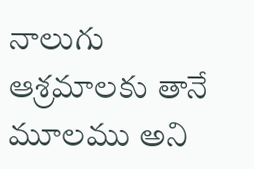నాలుగు ఆశ్రమాలకు తానే మూలము అని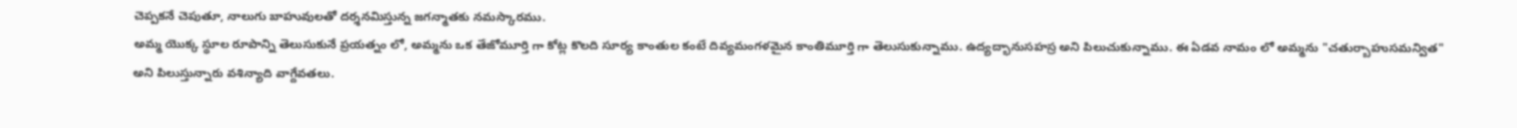చెప్పకనే చెపుతూ, నాలుగు బాహువులతో దర్శనమిస్తున్న జగన్మాతకు నమస్కారము.
అమ్మ యొక్క స్థూల రూపాన్ని తెలుసుకునే ప్రయత్నం లో, అమ్మను ఒక తేజోమూర్తి గా కోట్ల కొలది సూర్య కాంతుల కంటే దివ్యమంగళమైన కాంతిమూర్తి గా తెలుసుకున్నాము. ఉద్యద్భానుసహస్ర అని పిలుచుకున్నాము. ఈ ఏడవ నామం లో అమ్మను "చతుర్బాహుసమన్విత" అని పిలుస్తున్నారు వశిన్యాది వాగ్దేవతలు.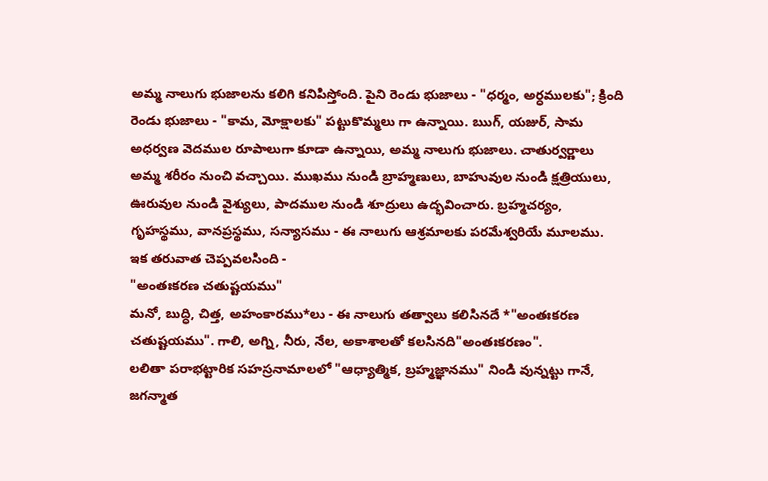అమ్మ నాలుగు భుజాలను కలిగి కనిపిస్తోంది. పైని రెండు భుజాలు - "ధర్మం, అర్ధములకు"; క్రింది రెండు భుజాలు - "కామ, మోక్షాలకు" పట్టుకొమ్మలు గా ఉన్నాయి. ఋగ్, యజుర్, సామ అధర్వణ వెదముల రూపాలుగా కూడా ఉన్నాయి, అమ్మ నాలుగు భుజాలు. చాతుర్వర్ణాలు అమ్మ శరీరం నుంచి వచ్చాయి. ముఖము నుండి బ్రాహ్మణులు, బాహువుల నుండి క్షత్రియులు, ఊరువుల నుండి వైశ్యులు, పాదముల నుండి శూద్రులు ఉద్భవించారు. బ్రహ్మచర్యం, గృహస్థము, వానప్రస్థము, సన్యాసము - ఈ నాలుగు ఆశ్రమాలకు పరమేశ్వరియే మూలము.
ఇక తరువాత చెప్పవలసింది -
"అంతఃకరణ చతుష్టయము"
మనో, బుద్ధి, చిత్త, అహంకారము*లు - ఈ నాలుగు తత్వాలు కలిసినదే *"అంతఃకరణ చతుష్టయము". గాలి, అగ్ని, నీరు, నేల, అకాశాలతో కలసినది"అంతఃకరణం".
లలితా పరాభట్టారిక సహస్రనామాలలో "ఆధ్యాత్మిక, బ్రహ్మజ్ఞానము" నిండి వున్నట్టు గానే, జగన్మాత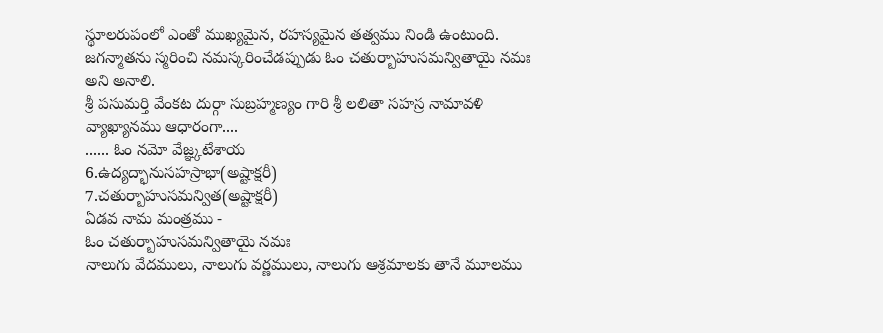స్థూలరుపంలో ఎంతో ముఖ్యమైన, రహస్యమైన తత్వము నిండి ఉంటుంది.
జగన్మాతను స్మరించి నమస్కరించేడప్పుడు ఓం చతుర్బాహుసమన్వితాయై నమః అని అనాలి.
శ్రీ పసుమర్తి వేంకట దుర్గా సుబ్రహ్మణ్యం గారి శ్రీ లలితా సహస్ర నామావళి వ్యాఖ్యానము ఆధారంగా....
...... ఓం నమో వేజ్ఞ్కటేశాయ
6.ఉద్యద్భానుసహస్రాభా(అష్టాక్షరీ)
7.చతుర్బాహుసమన్విత(అష్టాక్షరీ)
ఏడవ నామ మంత్రము -
ఓం చతుర్బాహుసమన్వితాయై నమః
నాలుగు వేదములు, నాలుగు వర్ణములు, నాలుగు ఆశ్రమాలకు తానే మూలము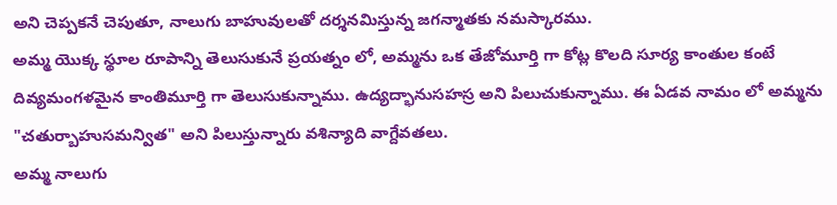అని చెప్పకనే చెపుతూ, నాలుగు బాహువులతో దర్శనమిస్తున్న జగన్మాతకు నమస్కారము.
అమ్మ యొక్క స్థూల రూపాన్ని తెలుసుకునే ప్రయత్నం లో, అమ్మను ఒక తేజోమూర్తి గా కోట్ల కొలది సూర్య కాంతుల కంటే దివ్యమంగళమైన కాంతిమూర్తి గా తెలుసుకున్నాము. ఉద్యద్భానుసహస్ర అని పిలుచుకున్నాము. ఈ ఏడవ నామం లో అమ్మను "చతుర్బాహుసమన్విత" అని పిలుస్తున్నారు వశిన్యాది వాగ్దేవతలు.
అమ్మ నాలుగు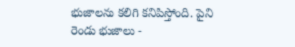భుజాలను కలిగి కనిపిస్తోంది. పైని రెండు భుజాలు -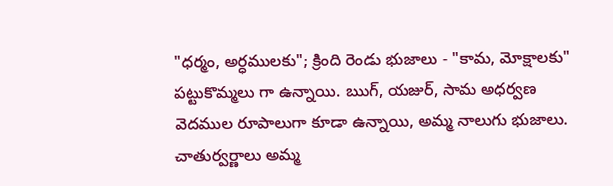"ధర్మం, అర్ధములకు"; క్రింది రెండు భుజాలు - "కామ, మోక్షాలకు" పట్టుకొమ్మలు గా ఉన్నాయి. ఋగ్, యజుర్, సామ అధర్వణ వెదముల రూపాలుగా కూడా ఉన్నాయి, అమ్మ నాలుగు భుజాలు. చాతుర్వర్ణాలు అమ్మ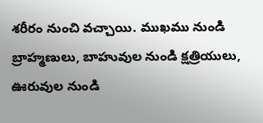శరీరం నుంచి వచ్చాయి. ముఖము నుండి బ్రాహ్మణులు, బాహువుల నుండి క్షత్రియులు, ఊరువుల నుండి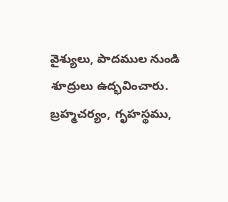వైశ్యులు, పాదముల నుండి శూద్రులు ఉద్భవించారు. బ్రహ్మచర్యం, గృహస్థము,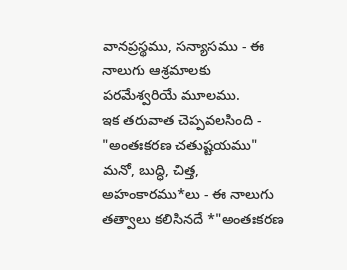వానప్రస్థము, సన్యాసము - ఈ నాలుగు ఆశ్రమాలకు పరమేశ్వరియే మూలము.
ఇక తరువాత చెప్పవలసింది -
"అంతఃకరణ చతుష్టయము"
మనో, బుద్ధి, చిత్త, అహంకారము*లు - ఈ నాలుగు తత్వాలు కలిసినదే *"అంతఃకరణ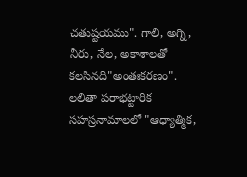చతుష్టయము". గాలి, అగ్ని, నీరు, నేల, అకాశాలతో కలసినది"అంతఃకరణం".
లలితా పరాభట్టారిక సహస్రనామాలలో "ఆధ్యాత్మిక,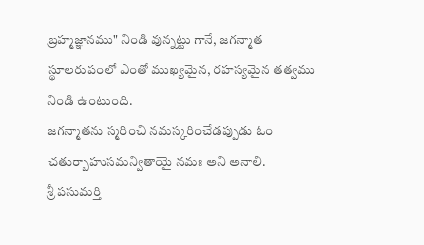బ్రహ్మజ్ఞానము" నిండి వున్నట్టు గానే, జగన్మాత స్థూలరుపంలో ఎంతో ముఖ్యమైన, రహస్యమైన తత్వము నిండి ఉంటుంది.
జగన్మాతను స్మరించి నమస్కరించేడప్పుడు ఓం చతుర్బాహుసమన్వితాయై నమః అని అనాలి.
శ్రీ పసుమర్తి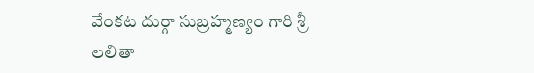వేంకట దుర్గా సుబ్రహ్మణ్యం గారి శ్రీ లలితా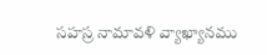సహస్ర నామావళి వ్యాఖ్యానము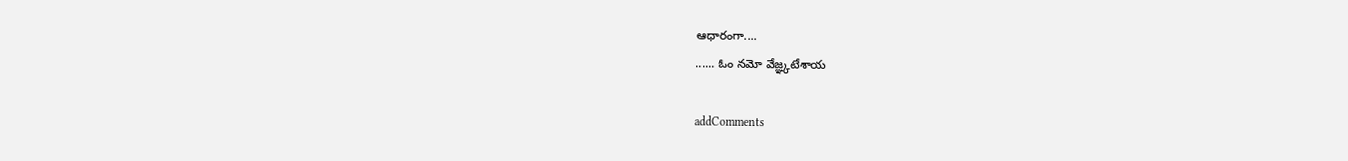ఆధారంగా....
...... ఓం నమో వేజ్ఞ్కటేశాయ

addComments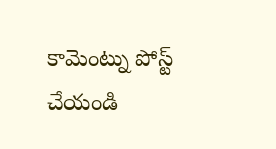కామెంట్ను పోస్ట్ చేయండి